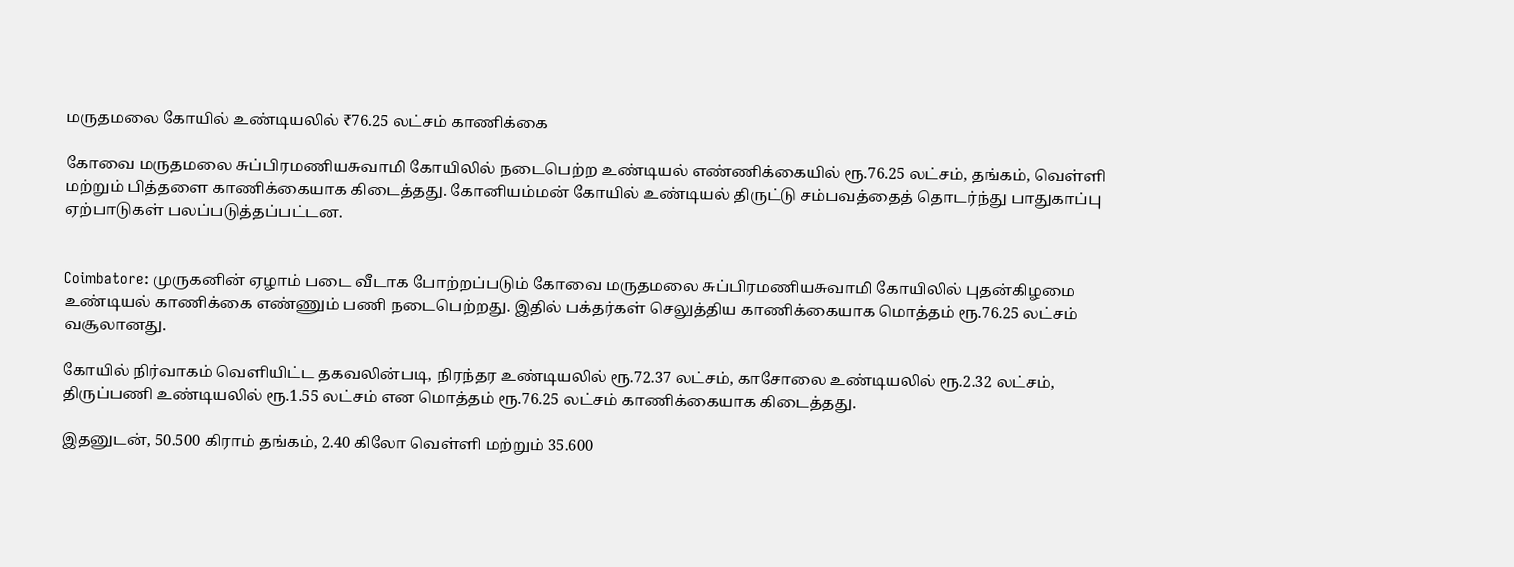மருதமலை கோயில் உண்டியலில் ₹76.25 லட்சம் காணிக்கை

கோவை மருதமலை சுப்பிரமணியசுவாமி கோயிலில் நடைபெற்ற உண்டியல் எண்ணிக்கையில் ரூ.76.25 லட்சம், தங்கம், வெள்ளி மற்றும் பித்தளை காணிக்கையாக கிடைத்தது. கோனியம்மன் கோயில் உண்டியல் திருட்டு சம்பவத்தைத் தொடர்ந்து பாதுகாப்பு ஏற்பாடுகள் பலப்படுத்தப்பட்டன.


Coimbatore: முருகனின் ஏழாம் படை வீடாக போற்றப்படும் கோவை மருதமலை சுப்பிரமணியசுவாமி கோயிலில் புதன்கிழமை உண்டியல் காணிக்கை எண்ணும் பணி நடைபெற்றது. இதில் பக்தர்கள் செலுத்திய காணிக்கையாக மொத்தம் ரூ.76.25 லட்சம் வசூலானது.

கோயில் நிர்வாகம் வெளியிட்ட தகவலின்படி, நிரந்தர உண்டியலில் ரூ.72.37 லட்சம், காசோலை உண்டியலில் ரூ.2.32 லட்சம், திருப்பணி உண்டியலில் ரூ.1.55 லட்சம் என மொத்தம் ரூ.76.25 லட்சம் காணிக்கையாக கிடைத்தது.

இதனுடன், 50.500 கிராம் தங்கம், 2.40 கிலோ வெள்ளி மற்றும் 35.600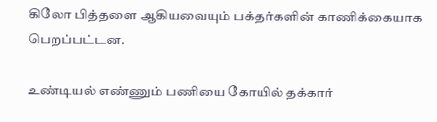கிலோ பித்தளை ஆகியவையும் பக்தர்களின் காணிக்கையாக பெறப்பட்டன.

உண்டியல் எண்ணும் பணியை கோயில் தக்கார்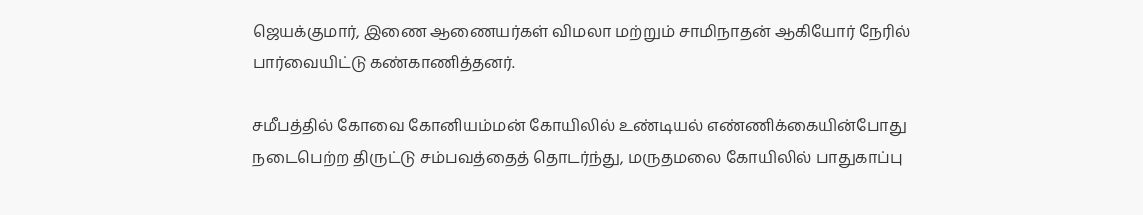ஜெயக்குமார், இணை ஆணையர்கள் விமலா மற்றும் சாமிநாதன் ஆகியோர் நேரில் பார்வையிட்டு கண்காணித்தனர்.

சமீபத்தில் கோவை கோனியம்மன் கோயிலில் உண்டியல் எண்ணிக்கையின்போது நடைபெற்ற திருட்டு சம்பவத்தைத் தொடர்ந்து, மருதமலை கோயிலில் பாதுகாப்பு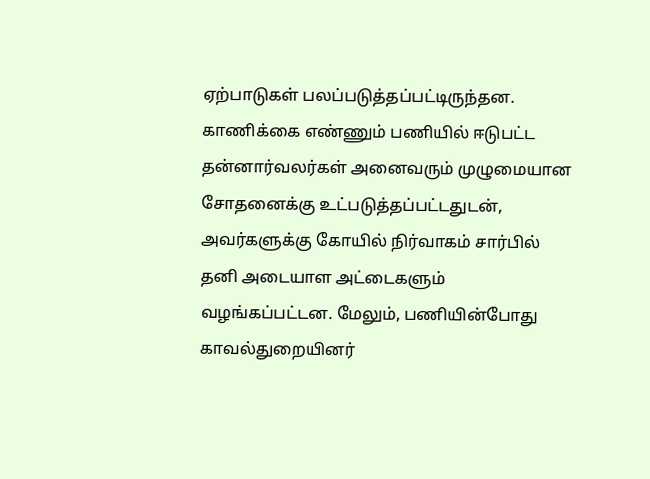ஏற்பாடுகள் பலப்படுத்தப்பட்டிருந்தன. காணிக்கை எண்ணும் பணியில் ஈடுபட்ட தன்னார்வலர்கள் அனைவரும் முழுமையான சோதனைக்கு உட்படுத்தப்பட்டதுடன், அவர்களுக்கு கோயில் நிர்வாகம் சார்பில் தனி அடையாள அட்டைகளும் வழங்கப்பட்டன. மேலும், பணியின்போது காவல்துறையினர்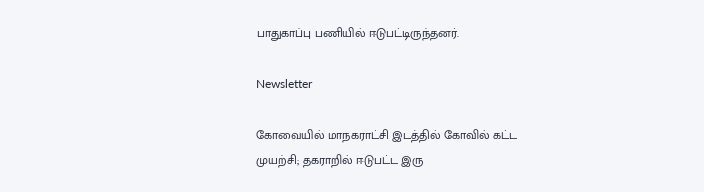பாதுகாப்பு பணியில் ஈடுபட்டிருந்தனர்.

Newsletter

கோவையில் மாநகராட்சி இடத்தில் கோவில் கட்ட முயற்சி; தகராறில் ஈடுபட்ட இரு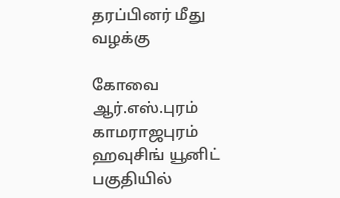தரப்பினர் மீது வழக்கு

கோவை ஆர்.எஸ்.புரம் காமராஜபுரம் ஹவுசிங் யூனிட் பகுதியில்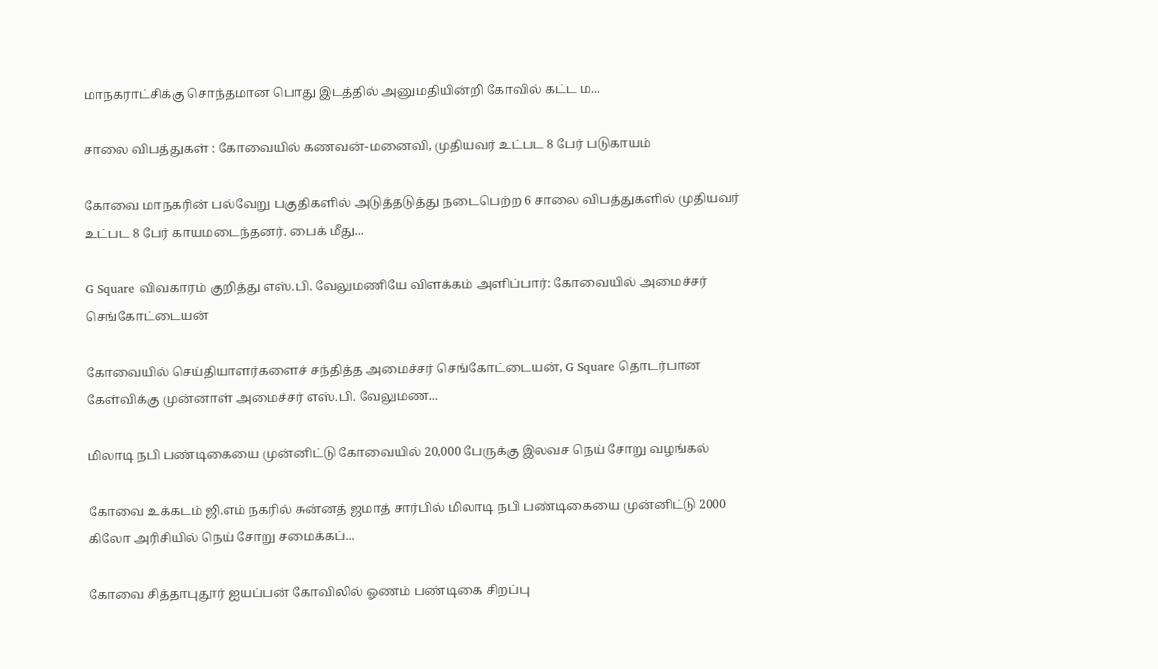மாநகராட்சிக்கு சொந்தமான பொது இடத்தில் அனுமதியின்றி கோவில் கட்ட ம...

சாலை விபத்துகள் : கோவையில் கணவன்-மனைவி, முதியவர் உட்பட 8 பேர் படுகாயம்

கோவை மாநகரின் பல்வேறு பகுதிகளில் அடுத்தடுத்து நடைபெற்ற 6 சாலை விபத்துகளில் முதியவர் உட்பட 8 பேர் காயமடைந்தனர். பைக் மீது...

G Square விவகாரம் குறித்து எஸ்.பி. வேலுமணியே விளக்கம் அளிப்பார்: கோவையில் அமைச்சர் செங்கோட்டையன்

கோவையில் செய்தியாளர்களைச் சந்தித்த அமைச்சர் செங்கோட்டையன், G Square தொடர்பான கேள்விக்கு முன்னாள் அமைச்சர் எஸ்.பி. வேலுமண...

மிலாடி நபி பண்டிகையை முன்னிட்டு கோவையில் 20,000 பேருக்கு இலவச நெய் சோறு வழங்கல்

கோவை உக்கடம் ஜி.எம் நகரில் சுன்னத் ஜமாத் சார்பில் மிலாடி நபி பண்டிகையை முன்னிட்டு 2000 கிலோ அரிசியில் நெய் சோறு சமைக்கப்...

கோவை சித்தாபுதூர் ஐயப்பன் கோவிலில் ஓணம் பண்டிகை சிறப்பு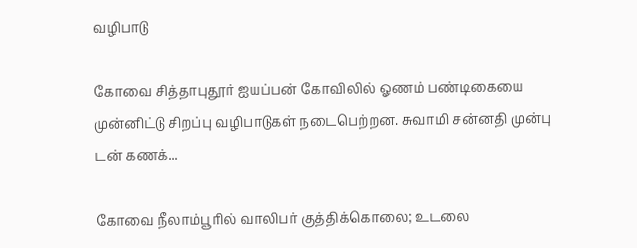வழிபாடு

கோவை சித்தாபுதூர் ஐயப்பன் கோவிலில் ஓணம் பண்டிகையை முன்னிட்டு சிறப்பு வழிபாடுகள் நடைபெற்றன. சுவாமி சன்னதி முன்பு டன் கணக்...

கோவை நீலாம்பூரில் வாலிபர் குத்திக்கொலை; உடலை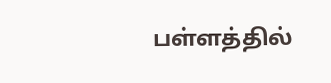பள்ளத்தில்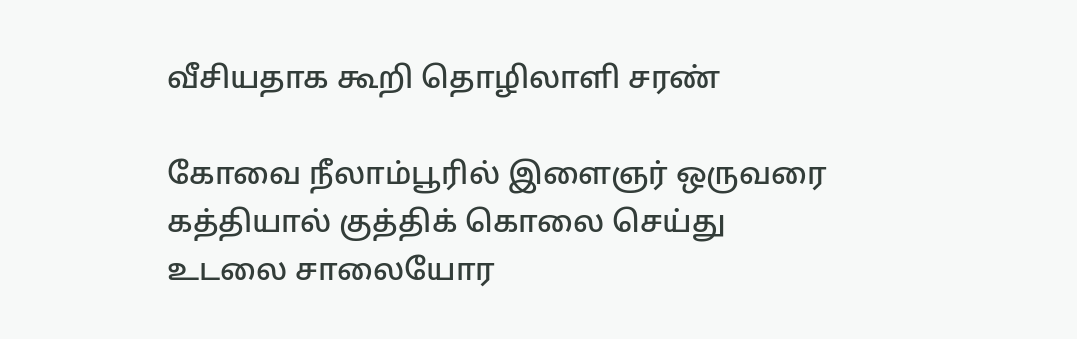வீசியதாக கூறி தொழிலாளி சரண்

கோவை நீலாம்பூரில் இளைஞர் ஒருவரை கத்தியால் குத்திக் கொலை செய்து உடலை சாலையோர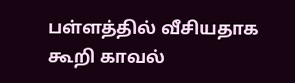பள்ளத்தில் வீசியதாக கூறி காவல்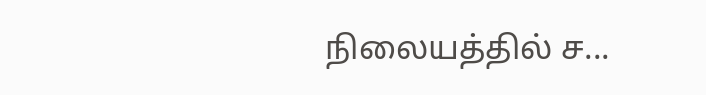நிலையத்தில் ச...